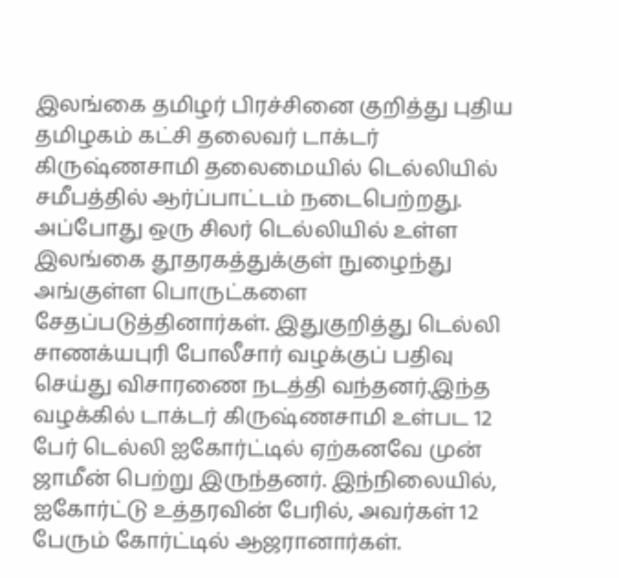இலங்கை தமிழர் பிரச்சினை குறித்து புதிய தமிழகம் கட்சி தலைவர் டாக்டர் கிருஷ்ணசாமி தலைமையில் டெல்லியில் சமீபத்தில் ஆர்ப்பாட்டம் நடைபெற்றது. அப்போது ஒரு சிலர் டெல்லியில் உள்ள இலங்கை தூதரகத்துக்குள் நுழைந்து அங்குள்ள பொருட்களை சேதப்படுத்தினார்கள். இதுகுறித்து டெல்லி சாணக்யபுரி போலீசார் வழக்குப் பதிவு செய்து விசாரணை நடத்தி வந்தனர்.இந்த வழக்கில் டாக்டர் கிருஷ்ணசாமி உள்பட 12 பேர் டெல்லி ஐகோர்ட்டில் ஏற்கனவே முன் ஜாமீன் பெற்று இருந்தனர். இந்நிலையில், ஐகோர்ட்டு உத்தரவின் பேரில், அவர்கள் 12 பேரும் கோர்ட்டில் ஆஜரானார்கள்.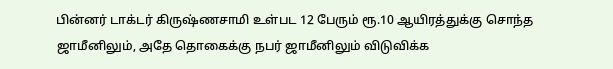பின்னர் டாக்டர் கிருஷ்ணசாமி உள்பட 12 பேரும் ரூ.10 ஆயிரத்துக்கு சொந்த ஜாமீனிலும், அதே தொகைக்கு நபர் ஜாமீனிலும் விடுவிக்க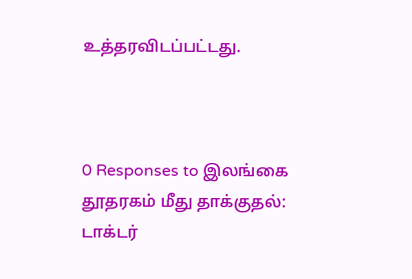உத்தரவிடப்பட்டது.



0 Responses to இலங்கை தூதரகம் மீது தாக்குதல்: டாக்டர்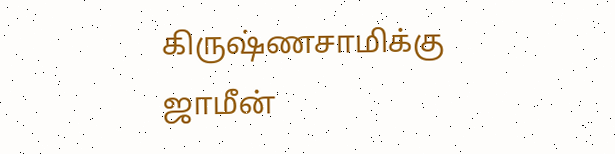கிருஷ்ணசாமிக்கு ஜாமீன்